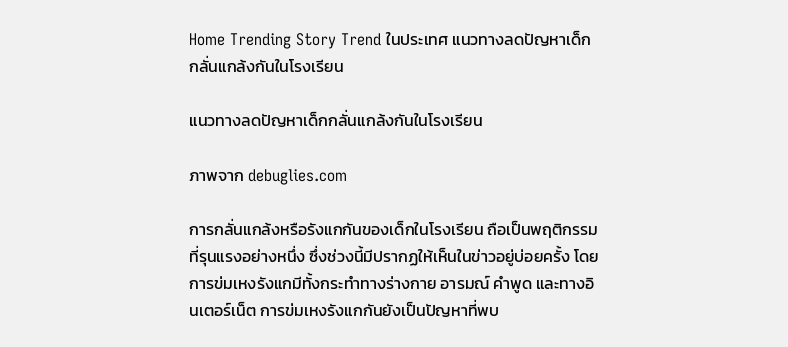Home Trending Story Trend ในประเทศ แนวทางลดปัญหาเด็กกลั่นแกล้งกันในโรงเรียน

แนวทางลดปัญหาเด็กกลั่นแกล้งกันในโรงเรียน

ภาพจาก debuglies.com

การกลั่นแกล้งหรือรังแกกันของเด็กในโรงเรียน ถือเป็นพฤติกรรมที่รุนแรงอย่างหนึ่ง ซึ่งช่วงนี้มีปรากฏให้เห็นในข่าวอยู่บ่อยครั้ง โดยการข่มเหงรังแกมีทั้งกระทำทางร่างกาย อารมณ์ คำพูด และทางอินเตอร์เน็ต การข่มเหงรังแกกันยังเป็นปัญหาที่พบ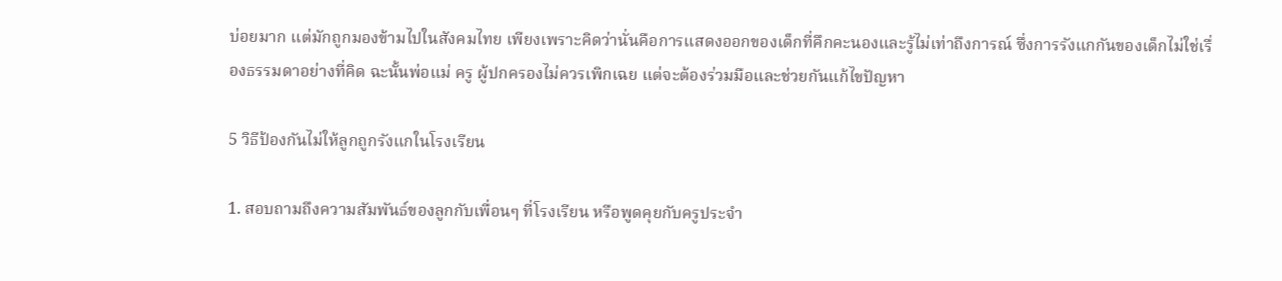บ่อยมาก แต่มักถูกมองข้ามไปในสังคมไทย เพียงเพราะคิดว่านั่นคือการแสดงออกของเด็กที่คึกคะนองและรู้ไม่เท่าถึงการณ์ ซึ่งการรังแกกันของเด็กไม่ใช่เรื่องธรรมดาอย่างที่คิด ฉะนั้นพ่อแม่ ครู ผู้ปกครองไม่ควรเพิกเฉย แต่จะต้องร่วมมือและช่วยกันแก้ไขปัญหา

5 วิธีป้องกันไม่ให้ลูกถูกรังแกในโรงเรียน

1. สอบถามถึงความสัมพันธ์ของลูกกับเพื่อนๆ ที่โรงเรียน หรือพูดคุยกับครูประจำ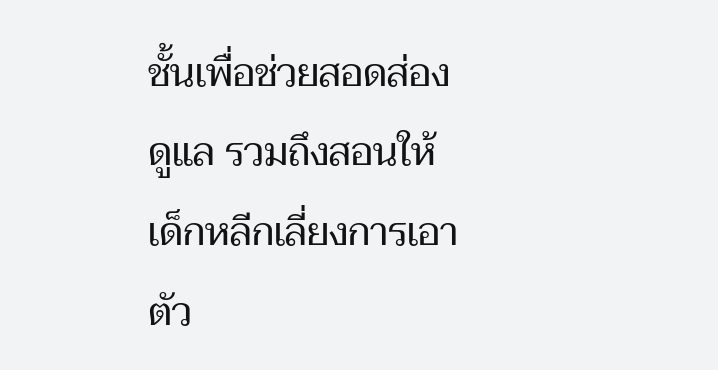ชั้นเพื่อช่วยสอดส่องดูแล รวมถึงสอนให้เด็กหลีกเลี่ยงการเอาตัว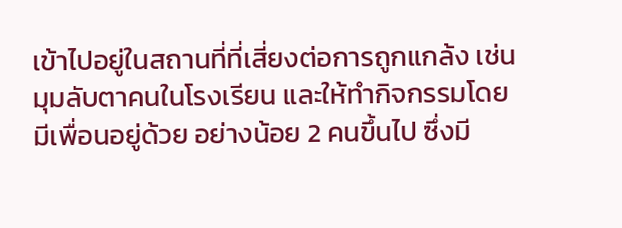เข้าไปอยู่ในสถานที่ที่เสี่ยงต่อการถูกแกล้ง เช่น มุมลับตาคนในโรงเรียน และให้ทำกิจกรรมโดยมีเพื่อนอยู่ด้วย อย่างน้อย 2 คนขึ้นไป ซึ่งมี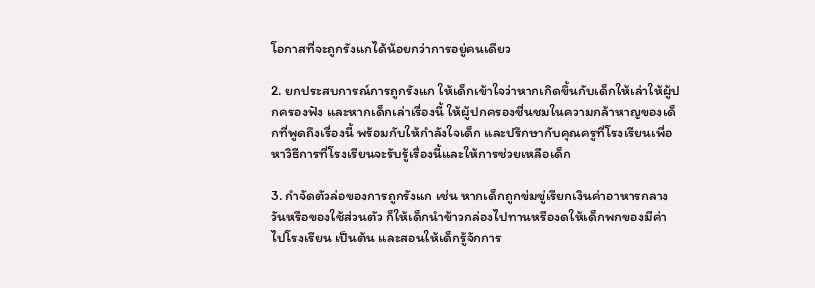โอกาสที่จะถูกรังแกได้น้อยกว่าการอยู่คนเดียว

2. ยกประสบการณ์การถูกรังแก ให้เด็กเข้าใจว่าหากเกิดขึ้นกับเด็กให้เล่าให้ผู้ปกครองฟัง และหากเด็กเล่าเรื่องนี้ ให้ผู้ปกครองชื่นชมในความกล้าหาญของเด็กที่พูดถึงเรื่องนี้ พร้อมกับให้กำลังใจเด็ก และปรึกษากับคุณครูที่โรงเรียนเพื่อหาวิธีการที่โรงเรียนจะรับรู้เรื่องนี้และให้การช่วยเหลือเด็ก

3. กำจัดตัวล่อของการถูกรังแก เช่น หากเด็กถูกข่มขู่เรียกเงินค่าอาหารกลางวันหรือของใช้ส่วนตัว ก็ให้เด็กนำข้าวกล่องไปทานหรืองดให้เด็กพกของมีค่าไปโรงเรียน เป็นต้น และสอนให้เด็กรู้จักการ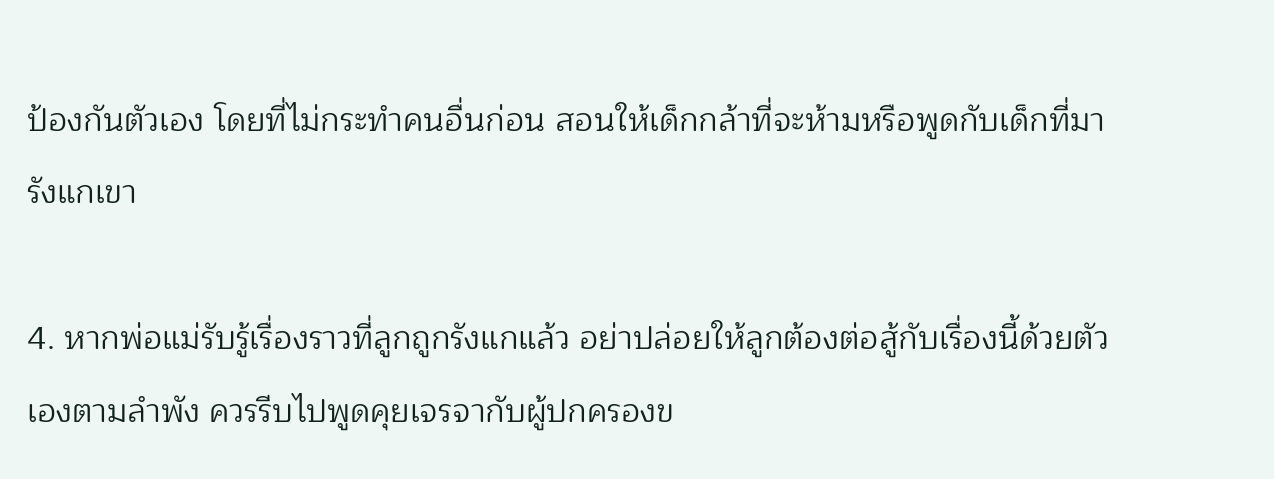ป้องกันตัวเอง โดยที่ไม่กระทำคนอื่นก่อน สอนให้เด็กกล้าที่จะห้ามหรือพูดกับเด็กที่มารังแกเขา

4. หากพ่อแม่รับรู้เรื่องราวที่ลูกถูกรังแกแล้ว อย่าปล่อยให้ลูกต้องต่อสู้กับเรื่องนี้ด้วยตัวเองตามลำพัง ควรรีบไปพูดคุยเจรจากับผู้ปกครองข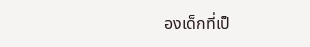องเด็กที่เป็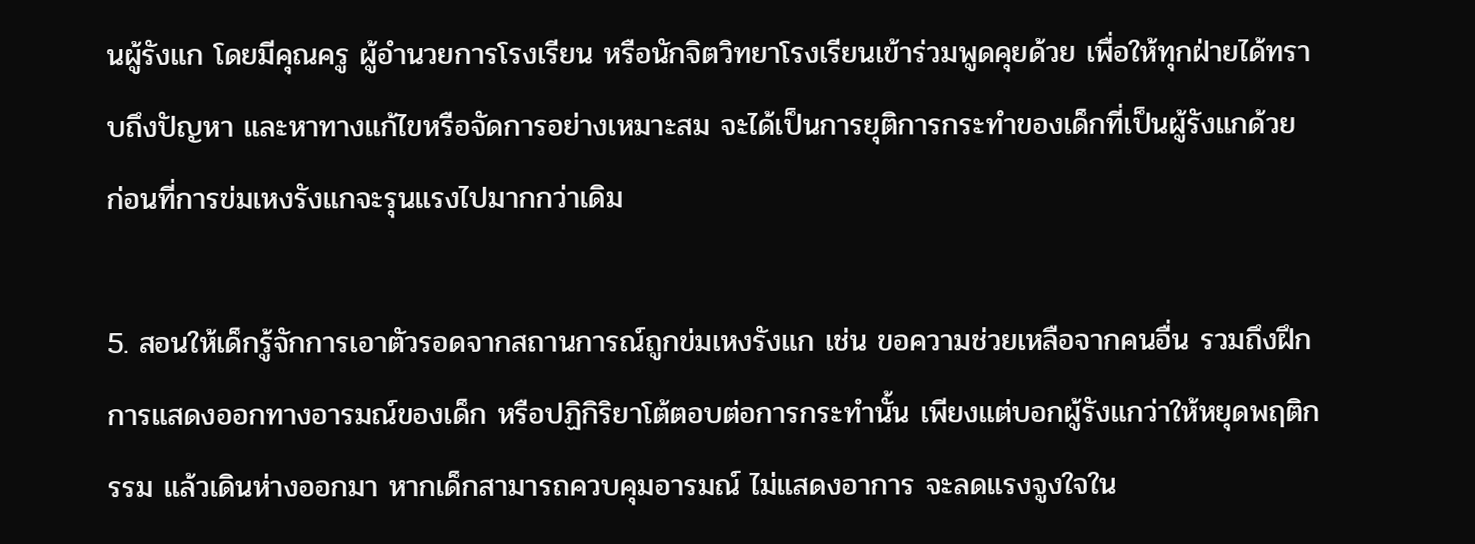นผู้รังแก โดยมีคุณครู ผู้อำนวยการโรงเรียน หรือนักจิตวิทยาโรงเรียนเข้าร่วมพูดคุยด้วย เพื่อให้ทุกฝ่ายได้ทราบถึงปัญหา และหาทางแก้ไขหรือจัดการอย่างเหมาะสม จะได้เป็นการยุติการกระทำของเด็กที่เป็นผู้รังแกด้วย ก่อนที่การข่มเหงรังแกจะรุนแรงไปมากกว่าเดิม

5. สอนให้เด็กรู้จักการเอาตัวรอดจากสถานการณ์ถูกข่มเหงรังแก เช่น ขอความช่วยเหลือจากคนอื่น รวมถึงฝึกการแสดงออกทางอารมณ์ของเด็ก หรือปฏิกิริยาโต้ตอบต่อการกระทำนั้น เพียงแต่บอกผู้รังแกว่าให้หยุดพฤติกรรม แล้วเดินห่างออกมา หากเด็กสามารถควบคุมอารมณ์ ไม่แสดงอาการ จะลดแรงจูงใจใน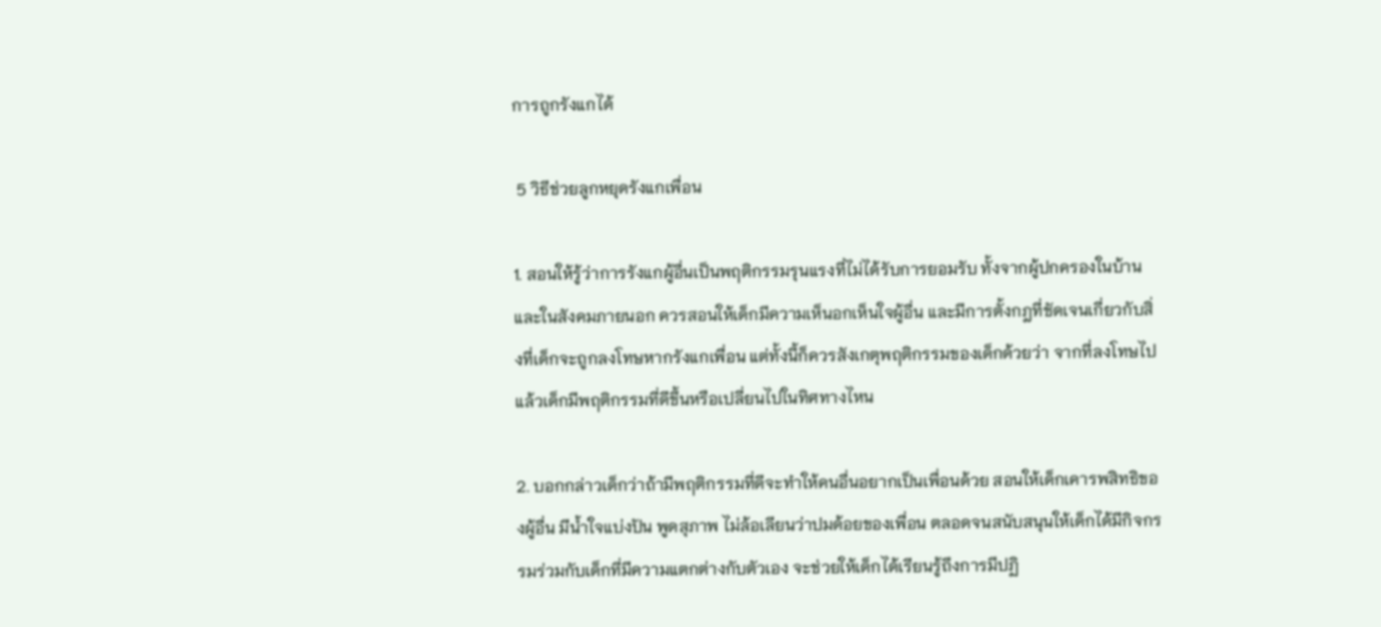การถูกรังแกได้

 5 วิธีช่วยลูกหยุดรังแกเพื่อน

1. สอนให้รู้ว่าการรังแกผู้อื่นเป็นพฤติกรรมรุนแรงที่ไม่ได้รับการยอมรับ ทั้งจากผู้ปกครองในบ้านและในสังคมภายนอก ควรสอนให้เด็กมีความเห็นอกเห็นใจผู้อื่น และมีการตั้งกฎที่ชัดเจนเกี่ยวกับสิ่งที่เด็กจะถูกลงโทษหากรังแกเพื่อน แต่ทั้งนี้ก็ควรสังเกตุพฤติกรรมของเด็กด้วยว่า จากที่ลงโทษไปแล้วเด็กมีพฤติกรรมที่ดีขึ้นหรือเปลี่ยนไปในทิศทางไหน

2. บอกกล่าวเด็กว่าถ้ามีพฤติกรรมที่ดีจะทำให้คนอื่นอยากเป็นเพื่อนด้วย สอนให้เด็กเคารพสิทธิของผู้อื่น มีน้ำใจแบ่งปัน พูดสุภาพ ไม่ล้อเลียนว่าปมด้อยของเพื่อน ตลอดจนสนับสนุนให้เด็กได้มีกิจกรรมร่วมกับเด็กที่มีความแตกต่างกับตัวเอง จะช่วยให้เด็กได้เรียนรู้ถึงการมีปฏิ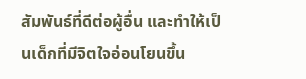สัมพันธ์ที่ดีต่อผู้อื่น และทำให้เป็นเด็กที่มีจิตใจอ่อนโยนขึ้น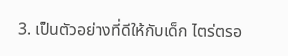3. เป็นตัวอย่างที่ดีให้กับเด็ก ไตร่ตรอ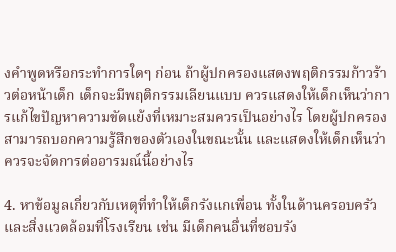งคำพูดหรือกระทำการใดๆ ก่อน ถ้าผู้ปกครองแสดงพฤติกรรมก้าวร้าวต่อหน้าเด็ก เด็กจะมีพฤติกรรมเลียนแบบ ควรแสดงให้เด็กเห็นว่าการแก้ไขปัญหาความขัดแย้งที่เหมาะสมควรเป็นอย่างไร โดยผู้ปกครองสามารถบอกความรู้สึกของตัวเองในขณะนั้น และแสดงให้เด็กเห็นว่าควรจะจัดการต่ออารมณ์นี้อย่างไร

4. หาข้อมูลเกี่ยวกับเหตุที่ทำให้เด็กรังแกเพื่อน ทั้งในด้านครอบครัวและสิ่งแวดล้อมที่โรงเรียน เช่น มีเด็กคนอื่นที่ชอบรัง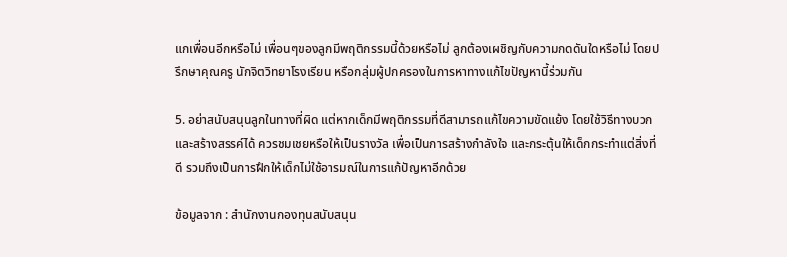แกเพื่อนอีกหรือไม่ เพื่อนๆของลูกมีพฤติกรรมนี้ด้วยหรือไม่ ลูกต้องเผชิญกับความกดดันใดหรือไม่ โดยปรึกษาคุณครู นักจิตวิทยาโรงเรียน หรือกลุ่มผู้ปกครองในการหาทางแก้ไขปัญหานี้ร่วมกัน

5. อย่าสนับสนุนลูกในทางที่ผิด แต่หากเด็กมีพฤติกรรมที่ดีสามารถแก้ไขความขัดแย้ง โดยใช้วิธีทางบวกและสร้างสรรค์ได้ ควรชมเชยหรือให้เป็นรางวัล เพื่อเป็นการสร้างกำลังใจ และกระตุ้นให้เด็กกระทำแต่สิ่งที่ดี รวมถึงเป็นการฝึกให้เด็กไม่ใช้อารมณ์ในการแก้ปัญหาอีกด้วย

ข้อมูลจาก : สำนักงานกองทุนสนับสนุน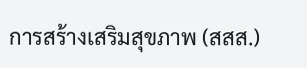การสร้างเสริมสุขภาพ (สสส.)